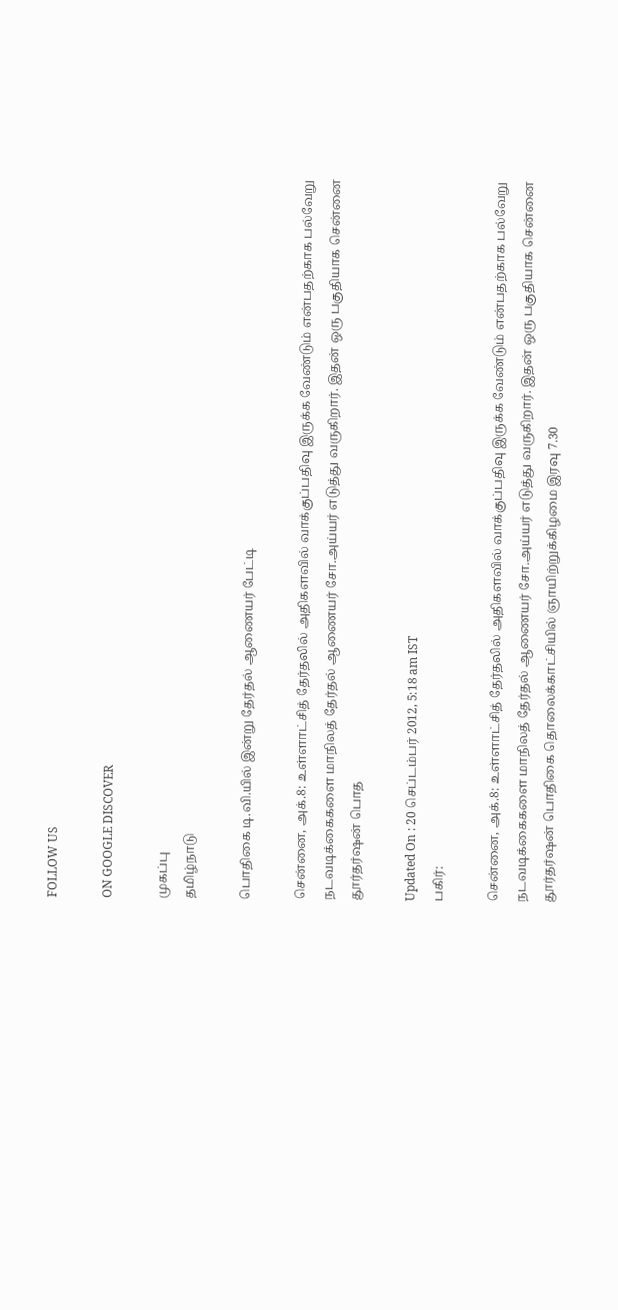FOLLOW US

ON GOOGLE DISCOVER

முகப்பு
தமிழ்நாடு

பொதிகை டி.வி.யில் இன்று தேர்தல் ஆணையர் பேட்டி

சென்னை, அக்.8: உள்ளாட்சித் தேர்தலில் அதிகளவில் வாக்குப்பதிவு இருக்க வேண்டும் என்பதற்காக பல்வேறு நடவடிக்கைகளை மாநிலத் தேர்தல் ஆணையர் சோ.அய்யர் எடுத்து வருகிறார். இதன் ஒரு பகுதியாக சென்னை தூர்தர்ஷன் பொத

Updated On : 20 செப்டம்பர் 2012, 5:18 am IST
பகிர்:

சென்னை, அக்.8: உள்ளாட்சித் தேர்தலில் அதிகளவில் வாக்குப்பதிவு இருக்க வேண்டும் என்பதற்காக பல்வேறு நடவடிக்கைகளை மாநிலத் தேர்தல் ஆணையர் சோ.அய்யர் எடுத்து வருகிறார். இதன் ஒரு பகுதியாக சென்னை தூர்தர்ஷன் பொதிகை தொலைக்காட்சியில் ஞாயிற்றுக்கிழமை இரவு 7.30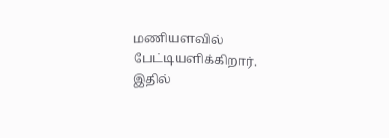மணியளவில் பேட்டியளிக்கிறார். இதில்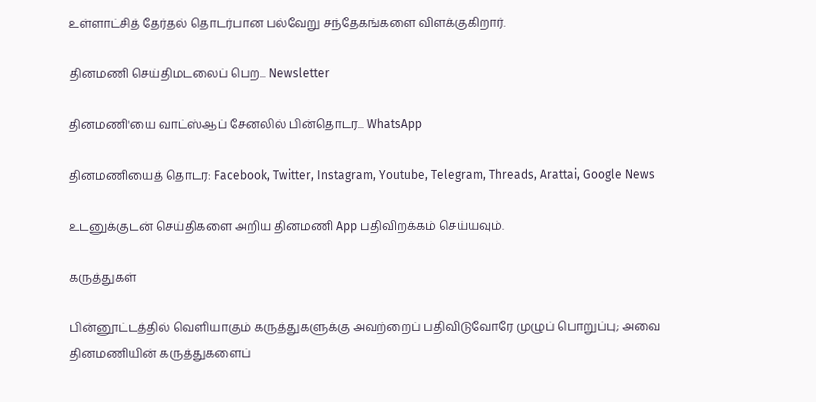உள்ளாட்சித் தேர்தல் தொடர்பான பல்வேறு சந்தேகங்களை விளக்குகிறார்.

தினமணி செய்திமடலைப் பெற... Newsletter

தினமணி'யை வாட்ஸ்ஆப் சேனலில் பின்தொடர... WhatsApp

தினமணியைத் தொடர: Facebook, Twitter, Instagram, Youtube, Telegram, Threads, Arattai, Google News

உடனுக்குடன் செய்திகளை அறிய தினமணி App பதிவிறக்கம் செய்யவும்.

கருத்துகள்

பின்னூட்டத்தில் வெளியாகும் கருத்துகளுக்கு அவற்றைப் பதிவிடுவோரே முழுப் பொறுப்பு; அவை தினமணியின் கருத்துகளைப்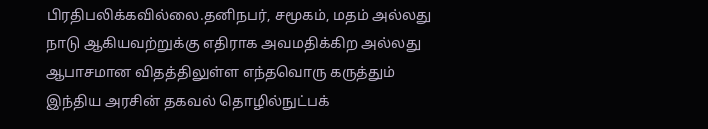பிரதிபலிக்கவில்லை.தனிநபர், சமூகம், மதம் அல்லது நாடு ஆகியவற்றுக்கு எதிராக அவமதிக்கிற அல்லது ஆபாசமான விதத்திலுள்ள எந்தவொரு கருத்தும் இந்திய அரசின் தகவல் தொழில்நுட்பக்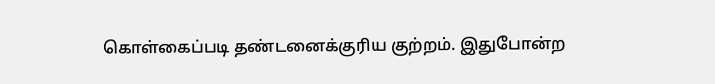கொள்கைப்படி தண்டனைக்குரிய குற்றம். இதுபோன்ற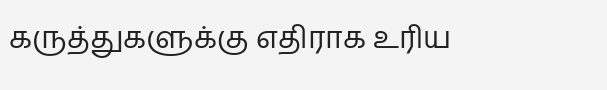கருத்துகளுக்கு எதிராக உரிய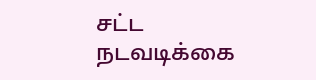சட்ட நடவடிக்கை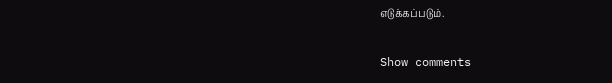எடுக்கப்படும்.

Show comments